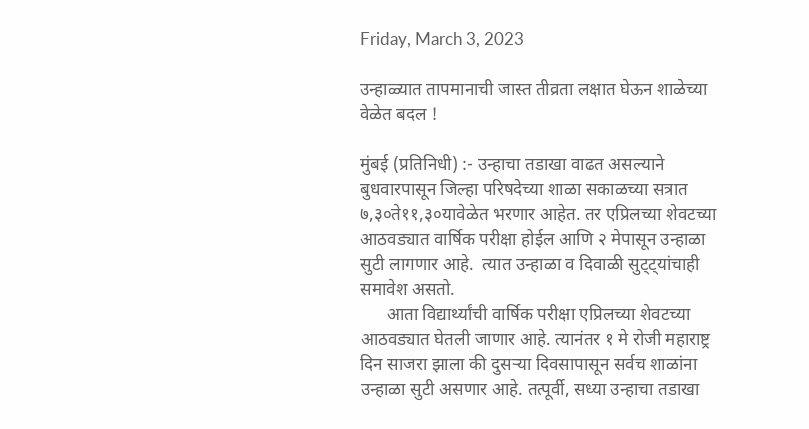Friday, March 3, 2023

उन्हाळ्यात तापमानाची जास्त तीव्रता लक्षात घेऊन शाळेच्या वेळेत बदल !

मुंबई (प्रतिनिधी) :- उन्हाचा तडाखा वाढत असल्याने बुधवारपासून जिल्हा परिषदेच्या शाळा सकाळच्या सत्रात ७,३०ते११,३०यावेळेत भरणार आहेत. तर एप्रिलच्या शेवटच्या आठवड्यात वार्षिक परीक्षा होईल आणि २ मेपासून उन्हाळा सुटी लागणार आहे.  त्यात उन्हाळा व दिवाळी सुट्ट्यांचाही समावेश असतो.
      आता विद्यार्थ्यांची वार्षिक परीक्षा एप्रिलच्या शेवटच्या आठवड्यात घेतली जाणार आहे. त्यानंतर १ मे रोजी महाराष्ट्र दिन साजरा झाला की दुसऱ्या दिवसापासून सर्वच शाळांना उन्हाळा सुटी असणार आहे. तत्पूर्वी, सध्या उन्हाचा तडाखा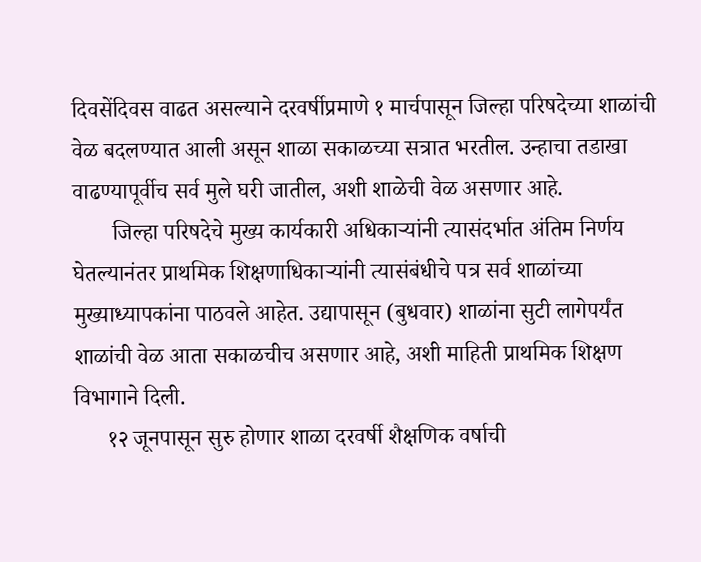दिवसेंदिवस वाढत असल्याने दरवर्षीप्रमाणे १ मार्चपासून जिल्हा परिषदेच्या शाळांची वेळ बदलण्यात आली असून शाळा सकाळच्या सत्रात भरतील. उन्हाचा तडाखा वाढण्यापूर्वीच सर्व मुले घरी जातील, अशी शाळेची वेळ असणार आहे.
       जिल्हा परिषदेचे मुख्य कार्यकारी अधिकाऱ्यांनी त्यासंदर्भात अंतिम निर्णय घेतल्यानंतर प्राथमिक शिक्षणाधिकाऱ्यांनी त्यासंबंधीचे पत्र सर्व शाळांच्या मुख्याध्यापकांना पाठवले आहेत. उद्यापासून (बुधवार) शाळांना सुटी लागेपर्यंत शाळांची वेळ आता सकाळचीच असणार आहे, अशी माहिती प्राथमिक शिक्षण विभागाने दिली.
      १२ जूनपासून सुरु होणार शाळा दरवर्षी शैक्षणिक वर्षाची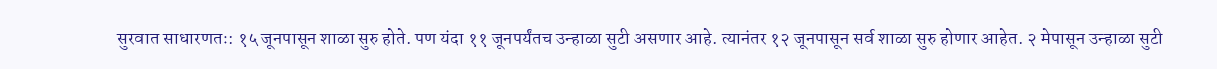सुरवात साधारणतः: १५ जूनपासून शाळा सुरु होते. पण यंदा ११ जूनपर्यंतच उन्हाळा सुटी असणार आहे. त्यानंतर १२ जूनपासून सर्व शाळा सुरु होणार आहेत. २ मेपासून उन्हाळा सुटी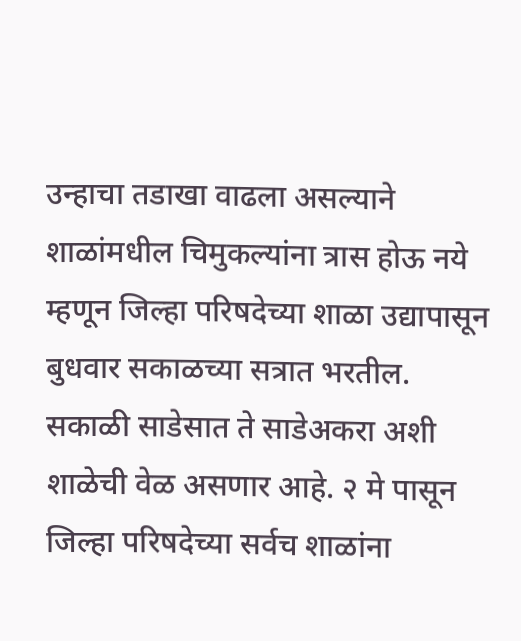उन्हाचा तडाखा वाढला असल्याने शाळांमधील चिमुकल्यांना त्रास होऊ नये म्हणून जिल्हा परिषदेच्या शाळा उद्यापासून बुधवार सकाळच्या सत्रात भरतील. सकाळी साडेसात ते साडेअकरा अशी शाळेची वेळ असणार आहे. २ मे पासून जिल्हा परिषदेच्या सर्वच शाळांना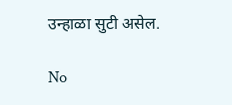उन्हाळा सुटी असेल.

No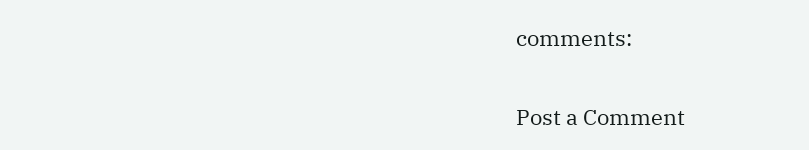comments:

Post a Comment